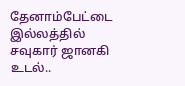தேனாம்பேட்டை இல்லத்தில் சவுகார் ஜானகி உடல்..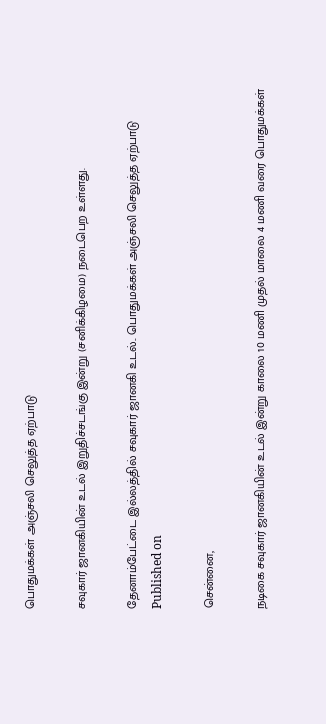பொதுமக்கள் அஞ்சலி செலுத்த ஏற்பாடு

சவுகார் ஜானகியின் உடல் இறுதிச்சடங்கு இன்று (சனிக்கிழமை) நடைபெற உள்ளது.

தேனாம்பேட்டை இல்லத்தில் சவுகார் ஜானகி உடல்.. பொதுமக்கள் அஞ்சலி செலுத்த ஏற்பாடு
Published on

சென்னை,

நடிகை சவுகார் ஜானகியின் உடல் இன்று காலை 10 மணி முதல் மாலை 4 மணி வரை பொதுமக்கள்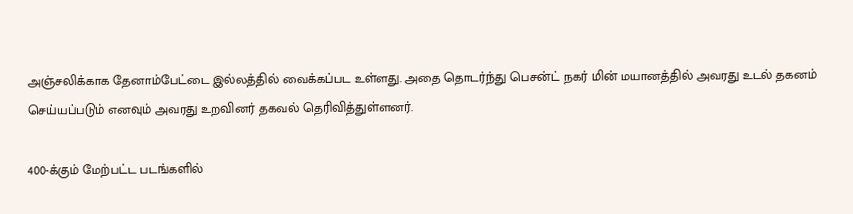அஞ்சலிக்காக தேனாம்பேட்டை இல்லத்தில் வைக்கப்பட உள்ளது. அதை தொடர்ந்து பெசன்ட் நகர் மின் மயானத்தில் அவரது உடல் தகனம் செய்யப்படும் எனவும் அவரது உறவினர் தகவல் தெரிவித்துள்ளனர்.

400-க்கும் மேற்பட்ட படங்களில்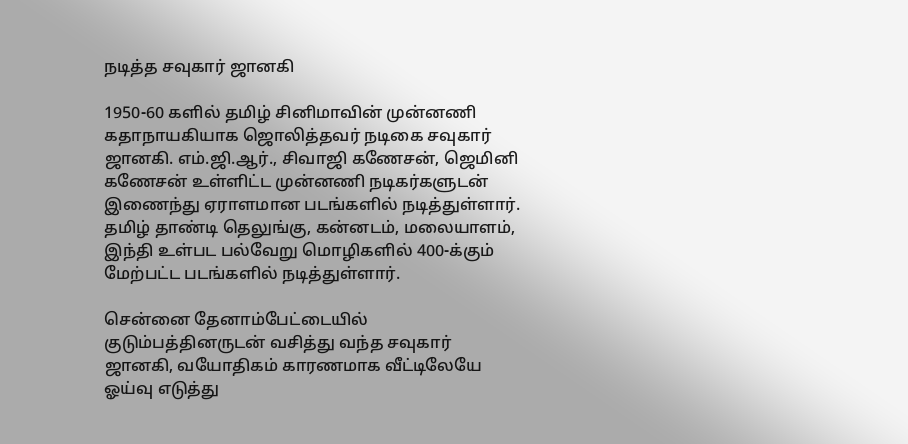நடித்த சவுகார் ஜானகி

1950-60 களில் தமிழ் சினிமாவின் முன்னணி கதாநாயகியாக ஜொலித்தவர் நடிகை சவுகார் ஜானகி. எம்.ஜி.ஆர்., சிவாஜி கணேசன், ஜெமினி கணேசன் உள்ளிட்ட முன்னணி நடிகர்களுடன் இணைந்து ஏராளமான படங்களில் நடித்துள்ளார். தமிழ் தாண்டி தெலுங்கு, கன்னடம், மலையாளம், இந்தி உள்பட பல்வேறு மொழிகளில் 400-க்கும் மேற்பட்ட படங்களில் நடித்துள்ளார்.

சென்னை தேனாம்பேட்டையில் குடும்பத்தினருடன் வசித்து வந்த சவுகார் ஜானகி, வயோதிகம் காரணமாக வீட்டிலேயே ஓய்வு எடுத்து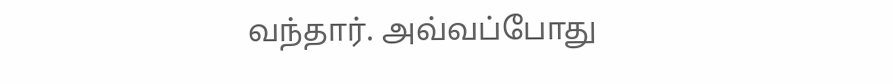வந்தார். அவ்வப்போது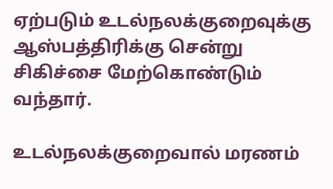ஏற்படும் உடல்நலக்குறைவுக்கு ஆஸ்பத்திரிக்கு சென்று சிகிச்சை மேற்கொண்டும் வந்தார்.

உடல்நலக்குறைவால் மரணம்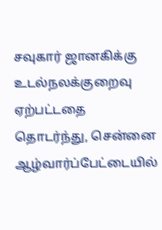சவுகார் ஜானகிக்கு உடல்நலக்குறைவு ஏற்பட்டதை தொடர்ந்து, சென்னை ஆழ்வார்ப்பேட்டையில்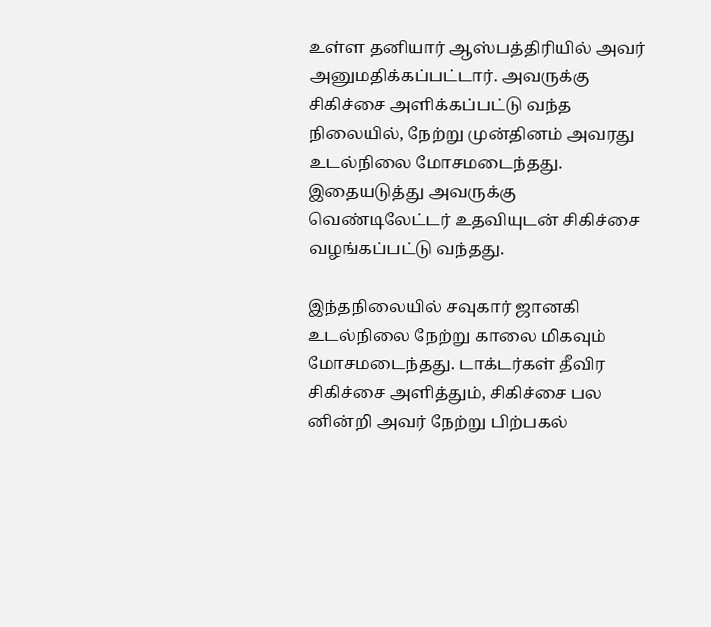உள்ள தனியார் ஆஸ்பத்திரியில் அவர் அனுமதிக்கப்பட்டார். அவருக்கு சிகிச்சை அளிக்கப்பட்டு வந்த நிலையில், நேற்று முன்தினம் அவரது உடல்நிலை மோசமடைந்தது. இதையடுத்து அவருக்கு வெண்டிலேட்டர் உதவியுடன் சிகிச்சை வழங்கப்பட்டு வந்தது.

இந்தநிலையில் சவுகார் ஜானகி உடல்நிலை நேற்று காலை மிகவும் மோசமடைந்தது. டாக்டர்கள் தீவிர சிகிச்சை அளித்தும், சிகிச்சை பல னின்றி அவர் நேற்று பிற்பகல்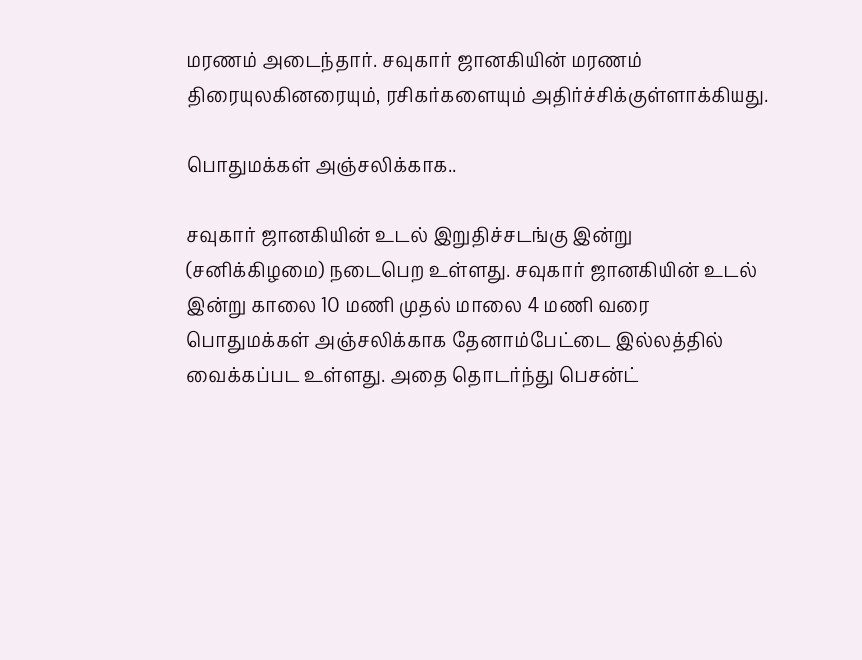மரணம் அடைந்தார். சவுகார் ஜானகியின் மரணம் திரையுலகினரையும், ரசிகர்களையும் அதிர்ச்சிக்குள்ளாக்கியது.

பொதுமக்கள் அஞ்சலிக்காக..

சவுகார் ஜானகியின் உடல் இறுதிச்சடங்கு இன்று (சனிக்கிழமை) நடைபெற உள்ளது. சவுகார் ஜானகியின் உடல் இன்று காலை 10 மணி முதல் மாலை 4 மணி வரை பொதுமக்கள் அஞ்சலிக்காக தேனாம்பேட்டை இல்லத்தில் வைக்கப்பட உள்ளது. அதை தொடர்ந்து பெசன்ட்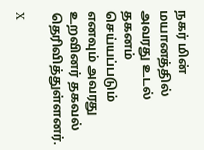நகர் மின் மயானத்தில் அவரது உடல் தகனம் செய்யப்படும் எனவும் அவரது உறவினர் தகவல் தெரிவித்துள்ளனர்.

X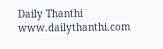Daily Thanthi
www.dailythanthi.com